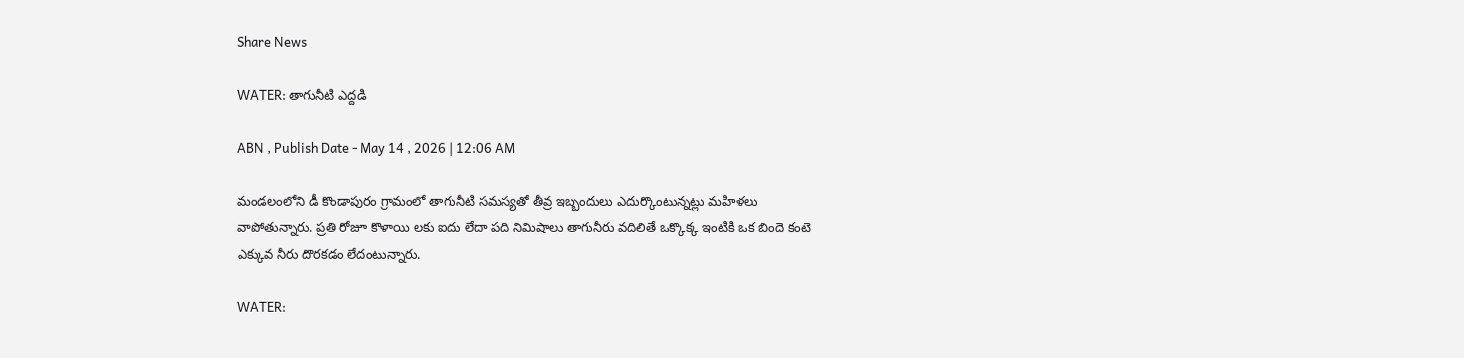Share News

WATER: తాగునీటి ఎద్దడి

ABN , Publish Date - May 14 , 2026 | 12:06 AM

మండలంలోని డీ కొండాపురం గ్రామంలో తాగునీటి సమస్యతో తీవ్ర ఇబ్బందులు ఎదుర్కొంటున్నట్లు మహిళలు వాపోతున్నారు. ప్రతి రోజూ కొళాయి లకు ఐదు లేదా పది నిమిషాలు తాగునీరు వదిలితే ఒక్కొక్క ఇంటికి ఒక బిందె కంటె ఎక్కువ నీరు దొరకడం లేదంటున్నారు.

WATER: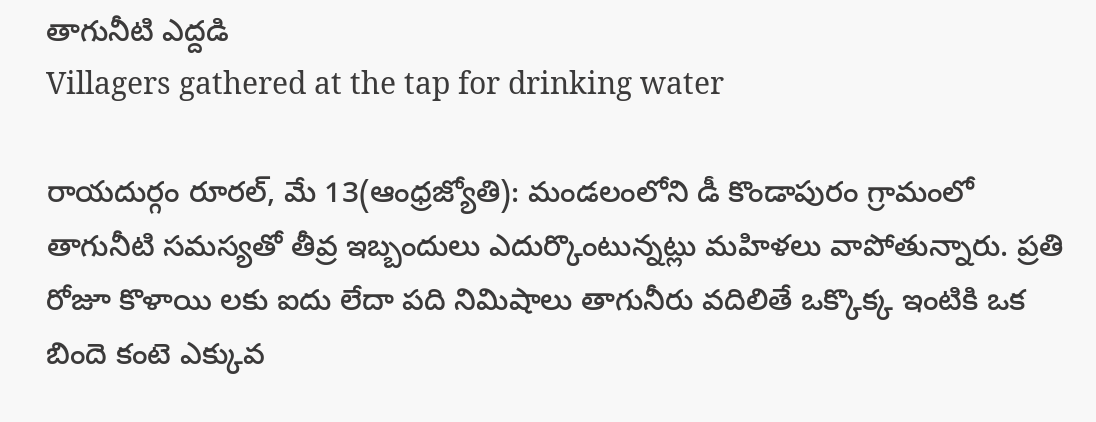తాగునీటి ఎద్దడి
Villagers gathered at the tap for drinking water

రాయదుర్గం రూరల్‌, మే 13(ఆంధ్రజ్యోతి): మండలంలోని డీ కొండాపురం గ్రామంలో తాగునీటి సమస్యతో తీవ్ర ఇబ్బందులు ఎదుర్కొంటున్నట్లు మహిళలు వాపోతున్నారు. ప్రతి రోజూ కొళాయి లకు ఐదు లేదా పది నిమిషాలు తాగునీరు వదిలితే ఒక్కొక్క ఇంటికి ఒక బిందె కంటె ఎక్కువ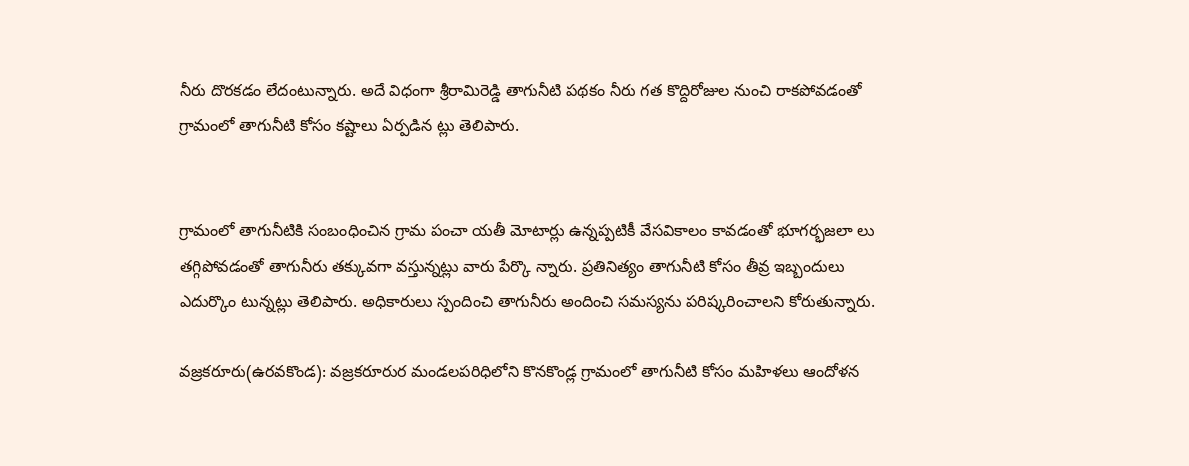నీరు దొరకడం లేదంటున్నారు. అదే విధంగా శ్రీరామిరెడ్డి తాగునీటి పథకం నీరు గత కొద్దిరోజుల నుంచి రాకపోవడంతో గ్రామంలో తాగునీటి కోసం కష్టాలు ఏర్పడిన ట్లు తెలిపారు.


గ్రామంలో తాగునీటికి సంబంధించిన గ్రామ పంచా యతీ మోటార్లు ఉన్నప్పటికీ వేసవికాలం కావడంతో భూగర్భజలా లు తగ్గిపోవడంతో తాగునీరు తక్కువగా వస్తున్నట్లు వారు పేర్కొ న్నారు. ప్రతినిత్యం తాగునీటి కోసం తీవ్ర ఇబ్బందులు ఎదుర్కొం టున్నట్లు తెలిపారు. అధికారులు స్పందించి తాగునీరు అందించి సమస్యను పరిష్కరించాలని కోరుతున్నారు.

వజ్రకరూరు(ఉరవకొండ): వజ్రకరూరుర మండలపరిధిలోని కొనకొండ్ల గ్రామంలో తాగునీటి కోసం మహిళలు ఆందోళన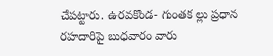చేపట్టారు. ఉరవకొండ- గుంతక ల్లు ప్రధాన రహదారిపై బుధవారం వారు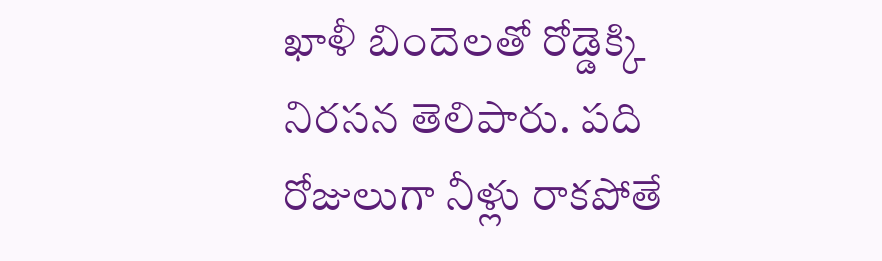ఖాళీ బిందెలతో రోడ్డెక్కి నిరసన తెలిపారు. పది రోజులుగా నీళ్లు రాకపోతే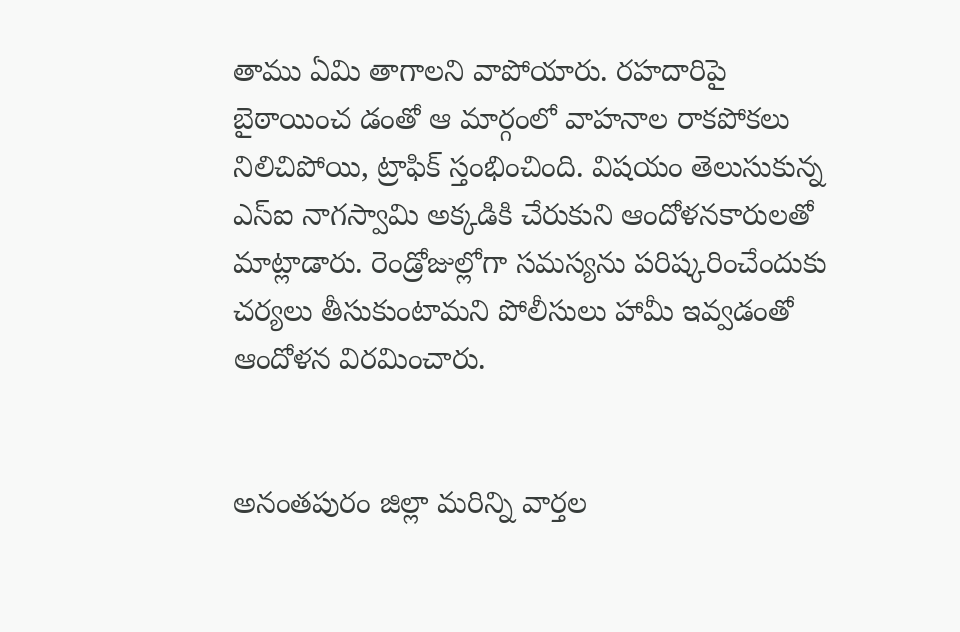తాము ఏమి తాగాలని వాపోయారు. రహదారిపై బైఠాయించ డంతో ఆ మార్గంలో వాహనాల రాకపోకలు నిలిచిపోయి, ట్రాఫిక్‌ స్తంభించింది. విషయం తెలుసుకున్న ఎస్‌ఐ నాగస్వామి అక్కడికి చేరుకుని ఆందోళనకారులతో మాట్లాడారు. రెండ్రోజుల్లోగా సమస్యను పరిష్కరించేందుకు చర్యలు తీసుకుంటామని పోలీసులు హామీ ఇవ్వడంతో ఆందోళన విరమించారు.


అనంతపురం జిల్లా మరిన్ని వార్తల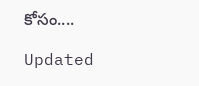కోసం....

Updated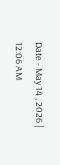Date - May 14 , 2026 | 12:06 AM